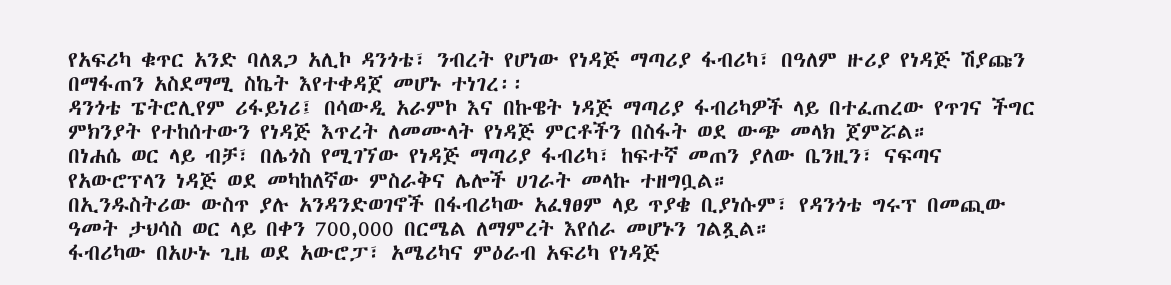የአፍሪካ ቁጥር አንድ ባለጸጋ አሊኮ ዳንጎቴ፣ ንብረት የሆነው የነዳጅ ማጣሪያ ፋብሪካ፣ በዓለም ዙሪያ የነዳጅ ሽያጩን በማፋጠን አስደማሚ ስኬት እየተቀዳጀ መሆኑ ተነገረ፡፡
ዳንጎቴ ፔትሮሊየም ሪፋይነሪ፤ በሳውዲ አራምኮ እና በኩዌት ነዳጅ ማጣሪያ ፋብሪካዎች ላይ በተፈጠረው የጥገና ችግር ምክንያት የተከሰተውን የነዳጅ እጥረት ለመሙላት የነዳጅ ምርቶችን በስፋት ወደ ውጭ መላክ ጀምሯል።
በነሐሴ ወር ላይ ብቻ፣ በሌጎስ የሚገኘው የነዳጅ ማጣሪያ ፋብሪካ፣ ከፍተኛ መጠን ያለው ቤንዚን፣ ናፍጣና የአውሮፕላን ነዳጅ ወደ መካከለኛው ምስራቅና ሌሎች ሀገራት መላኩ ተዘግቧል።
በኢንዱስትሪው ውስጥ ያሉ አንዳንድወገኖች በፋብሪካው አፈፃፀም ላይ ጥያቄ ቢያነሱም፣ የዳንጎቴ ግሩፕ በመጪው ዓመት ታህሳስ ወር ላይ በቀን 700,000 በርሜል ለማምረት እየሰራ መሆኑን ገልጿል።
ፋብሪካው በአሁኑ ጊዜ ወደ አውሮፓ፣ አሜሪካና ምዕራብ አፍሪካ የነዳጅ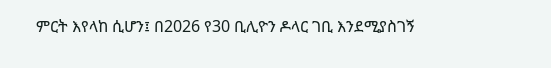ምርት እየላከ ሲሆን፤ በ2026 የ30 ቢሊዮን ዶላር ገቢ እንደሚያስገኝ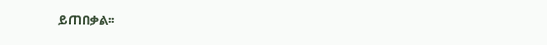ይጠበቃል፡፡